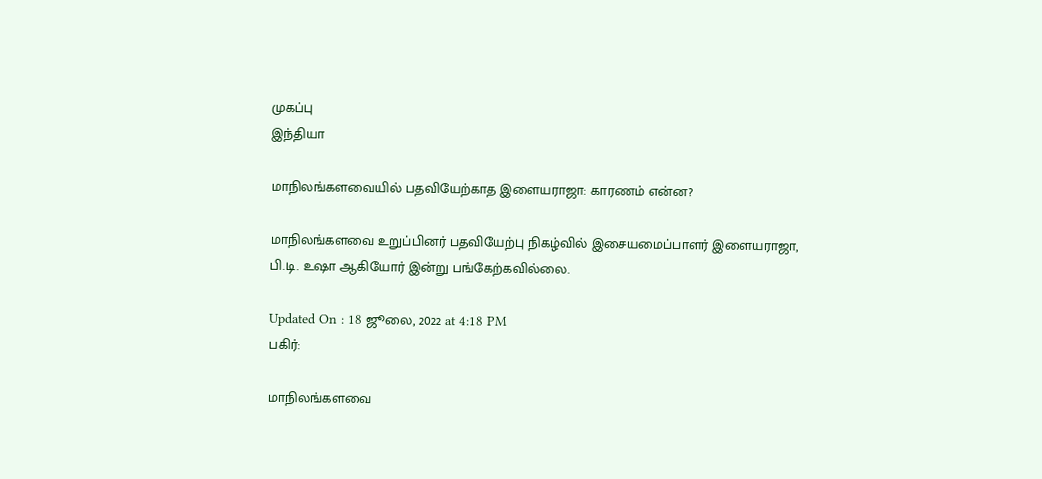முகப்பு
இந்தியா

மாநிலங்களவையில் பதவியேற்காத இளையராஜா: காரணம் என்ன?

மாநிலங்களவை உறுப்பினர் பதவியேற்பு நிகழ்வில் இசையமைப்பாளர் இளையராஜா, பி.டி. உஷா ஆகியோர் இன்று பங்கேற்கவில்லை.

Updated On : 18 ஜூலை, 2022 at 4:18 PM
பகிர்:

மாநிலங்களவை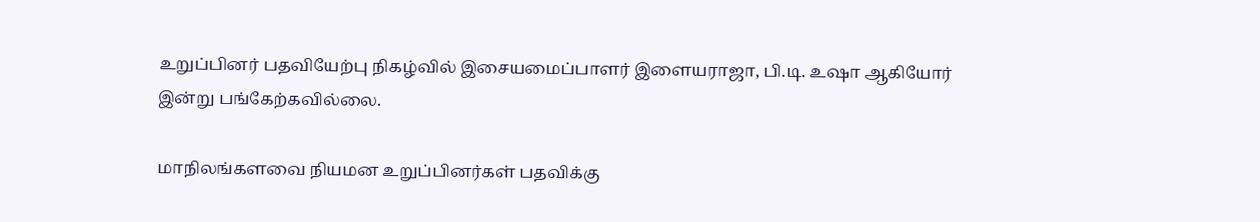உறுப்பினர் பதவியேற்பு நிகழ்வில் இசையமைப்பாளர் இளையராஜா, பி.டி. உஷா ஆகியோர் இன்று பங்கேற்கவில்லை.

மாநிலங்களவை நியமன உறுப்பினர்கள் பதவிக்கு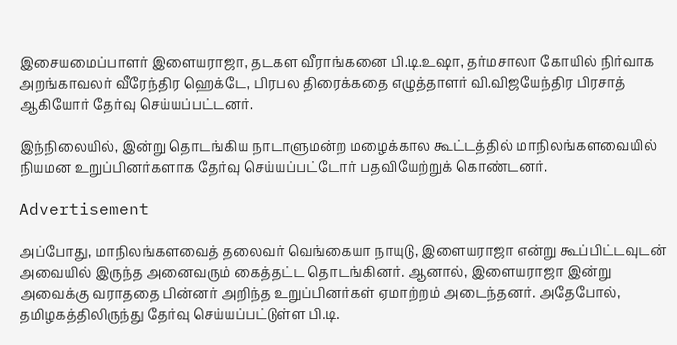இசையமைப்பாளர் இளையராஜா, தடகள வீராங்கனை பி.டி.உஷா, தர்மசாலா கோயில் நிர்வாக அறங்காவலர் வீரேந்திர ஹெக்டே, பிரபல திரைக்கதை எழுத்தாளர் வி.விஜயேந்திர பிரசாத் ஆகியோர் தேர்வு செய்யப்பட்டனர்.

இந்நிலையில், இன்று தொடங்கிய நாடாளுமன்ற மழைக்கால கூட்டத்தில் மாநிலங்களவையில் நியமன உறுப்பினர்களாக தேர்வு செய்யப்பட்டோர் பதவியேற்றுக் கொண்டனர்.

Advertisement

அப்போது, மாநிலங்களவைத் தலைவர் வெங்கையா நாயுடு, இளையராஜா என்று கூப்பிட்டவுடன் அவையில் இருந்த அனைவரும் கைத்தட்ட தொடங்கினர். ஆனால், இளையராஜா இன்று அவைக்கு வராததை பின்னர் அறிந்த உறுப்பினர்கள் ஏமாற்றம் அடைந்தனர். அதேபோல், தமிழகத்திலிருந்து தேர்வு செய்யப்பட்டுள்ள பி.டி.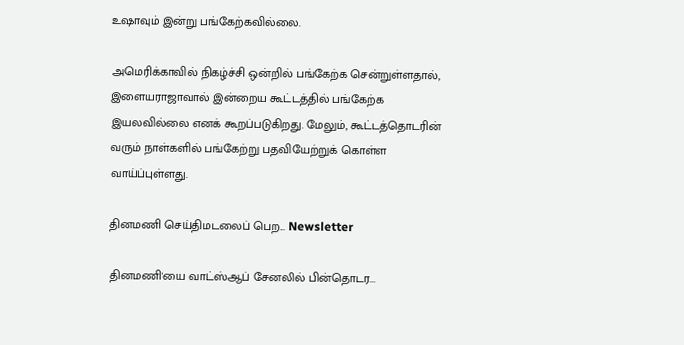உஷாவும் இன்று பங்கேற்கவில்லை.

அமெரிக்காவில் நிகழ்ச்சி ஒன்றில் பங்கேற்க சென்றுள்ளதால், இளையராஜாவால் இன்றைய கூட்டத்தில் பங்கேற்க இயலவில்லை எனக் கூறப்படுகிறது. மேலும், கூட்டத்தொடரின் வரும் நாள்களில் பங்கேற்று பதவியேற்றுக் கொள்ள வாய்ப்புள்ளது.

தினமணி செய்திமடலைப் பெற... Newsletter

தினமணி'யை வாட்ஸ்ஆப் சேனலில் பின்தொடர...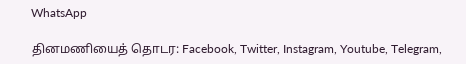WhatsApp

தினமணியைத் தொடர: Facebook, Twitter, Instagram, Youtube, Telegram,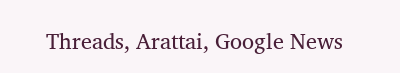Threads, Arattai, Google News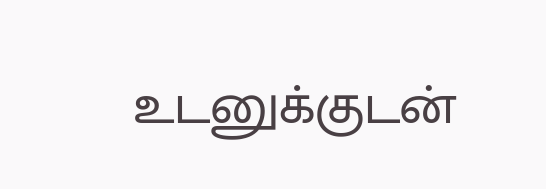உடனுக்குடன்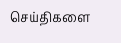செய்திகளை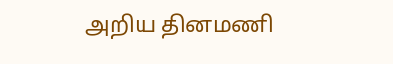அறிய தினமணி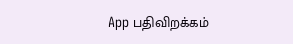App பதிவிறக்கம்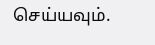செய்யவும்.